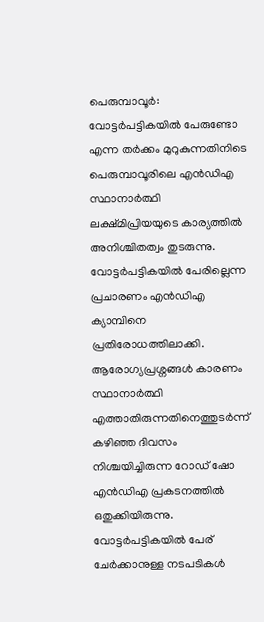പെരുമ്പാവൂർ: വോട്ടർപട്ടികയിൽ പേരുണ്ടോ എന്ന തർക്കം മുറുകുന്നതിനിടെ പെരുമ്പാവൂരിലെ എൻഡിഎ സ്ഥാനാർത്ഥി ലക്ഷ്മിപ്രിയയുടെ കാര്യത്തിൽ അനിശ്ചിതത്വം തുടരുന്നു. വോട്ടർപട്ടികയിൽ പേരില്ലെന്ന പ്രചാരണം എൻഡിഎ ക്യാമ്പിനെ പ്രതിരോധത്തിലാക്കി. ആരോഗ്യപ്രശ്നങ്ങൾ കാരണം സ്ഥാനാർത്ഥി എത്താതിരുന്നതിനെത്തുടർന്ന് കഴിഞ്ഞ ദിവസം നിശ്ചയിച്ചിരുന്ന റോഡ് ഷോ എൻഡിഎ പ്രകടനത്തിൽ ഒതുക്കിയിരുന്നു. വോട്ടർപട്ടികയിൽ പേര് ചേർക്കാനുള്ള നടപടികൾ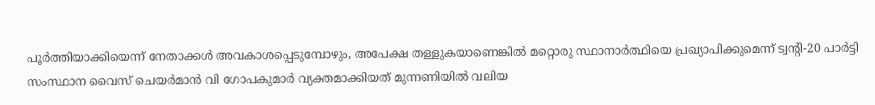പൂർത്തിയാക്കിയെന്ന് നേതാക്കൾ അവകാശപ്പെടുമ്പോഴും, അപേക്ഷ തള്ളുകയാണെങ്കിൽ മറ്റൊരു സ്ഥാനാർത്ഥിയെ പ്രഖ്യാപിക്കുമെന്ന് ട്വന്റി-20 പാർട്ടി സംസ്ഥാന വൈസ് ചെയർമാൻ വി ഗോപകുമാർ വ്യക്തമാക്കിയത് മുന്നണിയിൽ വലിയ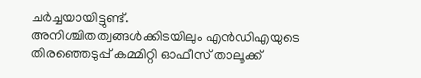ചർച്ചയായിട്ടുണ്ട്.
അനിശ്ചിതത്വങ്ങൾക്കിടയിലും എൻഡിഎയുടെ തിരഞ്ഞെടുപ്പ് കമ്മിറ്റി ഓഫീസ് താലൂക്ക്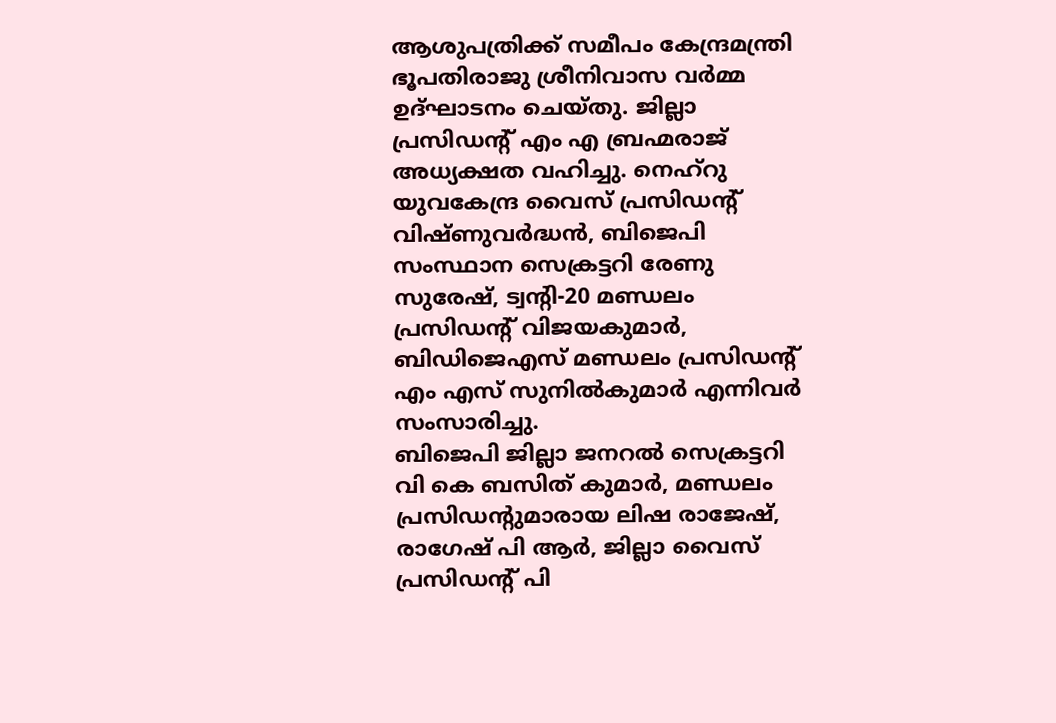ആശുപത്രിക്ക് സമീപം കേന്ദ്രമന്ത്രി ഭൂപതിരാജു ശ്രീനിവാസ വർമ്മ ഉദ്ഘാടനം ചെയ്തു. ജില്ലാ പ്രസിഡന്റ് എം എ ബ്രഹ്മരാജ് അധ്യക്ഷത വഹിച്ചു. നെഹ്റു യുവകേന്ദ്ര വൈസ് പ്രസിഡന്റ് വിഷ്ണുവർദ്ധൻ, ബിജെപി സംസ്ഥാന സെക്രട്ടറി രേണു സുരേഷ്, ട്വന്റി-20 മണ്ഡലം പ്രസിഡന്റ് വിജയകുമാർ, ബിഡിജെഎസ് മണ്ഡലം പ്രസിഡന്റ് എം എസ് സുനിൽകുമാർ എന്നിവർ സംസാരിച്ചു.
ബിജെപി ജില്ലാ ജനറൽ സെക്രട്ടറി വി കെ ബസിത് കുമാർ, മണ്ഡലം പ്രസിഡന്റുമാരായ ലിഷ രാജേഷ്, രാഗേഷ് പി ആർ, ജില്ലാ വൈസ് പ്രസിഡന്റ് പി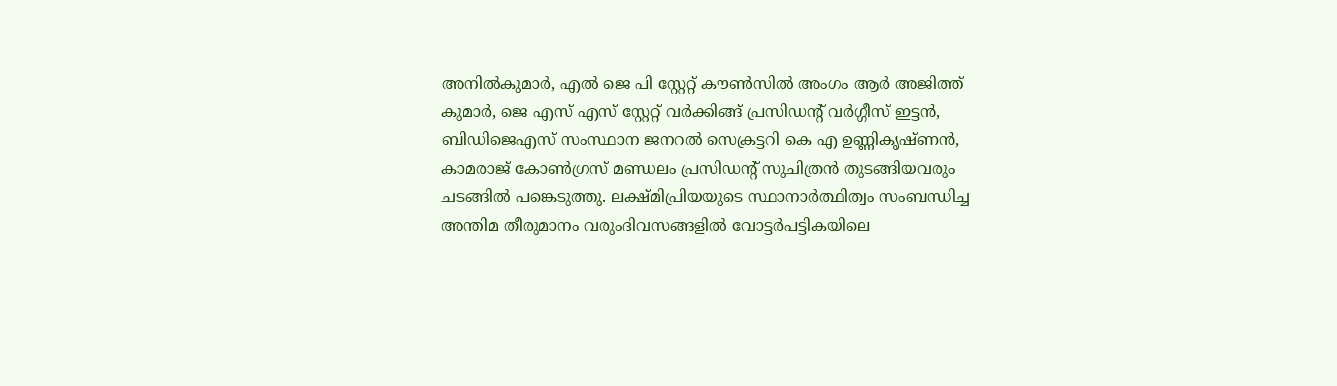അനിൽകുമാർ, എൽ ജെ പി സ്റ്റേറ്റ് കൗൺസിൽ അംഗം ആർ അജിത്ത് കുമാർ, ജെ എസ് എസ് സ്റ്റേറ്റ് വർക്കിങ്ങ് പ്രസിഡന്റ് വർഗ്ഗീസ് ഇട്ടൻ, ബിഡിജെഎസ് സംസ്ഥാന ജനറൽ സെക്രട്ടറി കെ എ ഉണ്ണികൃഷ്ണൻ, കാമരാജ് കോൺഗ്രസ് മണ്ഡലം പ്രസിഡന്റ് സുചിത്രൻ തുടങ്ങിയവരും ചടങ്ങിൽ പങ്കെടുത്തു. ലക്ഷ്മിപ്രിയയുടെ സ്ഥാനാർത്ഥിത്വം സംബന്ധിച്ച അന്തിമ തീരുമാനം വരുംദിവസങ്ങളിൽ വോട്ടർപട്ടികയിലെ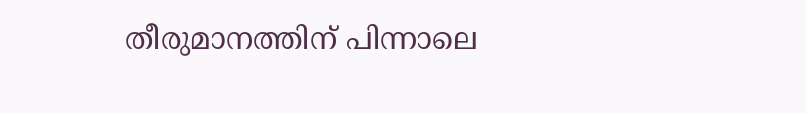തീരുമാനത്തിന് പിന്നാലെ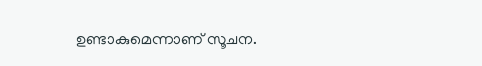ഉണ്ടാകുമെന്നാണ് സൂചന.